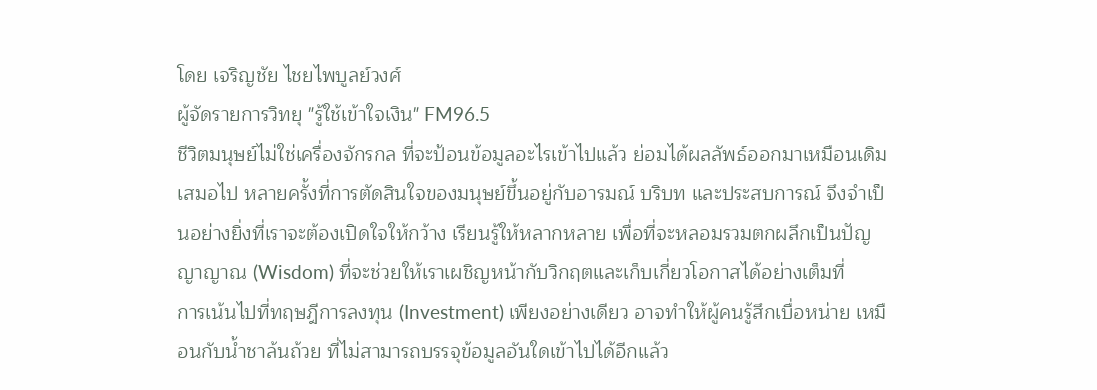โดย เจริญชัย ไชยไพบูลย์วงศ์
ผู้จัดรายการวิทยุ "รู้ใช้เข้าใจเงิน" FM96.5
ชีวิตมนุษย์ไม่ใช่เครื่องจักรกล ที่จะป้อนข้อมูลอะไรเข้าไปแล้ว ย่อมได้ผลลัพธ์ออกมาเหมือนเดิมเสมอไป หลายครั้งที่การตัดสินใจของมนุษย์ขึ้นอยู่กับอารมณ์ บริบท และประสบการณ์ จึงจำเป็นอย่างยิ่งที่เราจะต้องเปิดใจให้กว้าง เรียนรู้ให้หลากหลาย เพื่อที่จะหลอมรวมตกผลึกเป็นปัญญาญาณ (Wisdom) ที่จะช่วยให้เราเผชิญหน้ากับวิกฤตและเก็บเกี่ยวโอกาสได้อย่างเต็มที่
การเน้นไปที่ทฤษฎีการลงทุน (Investment) เพียงอย่างเดียว อาจทำให้ผู้คนรู้สึกเบื่อหน่าย เหมือนกับน้ำชาล้นถ้วย ที่ไม่สามารถบรรจุข้อมูลอันใดเข้าไปได้อีกแล้ว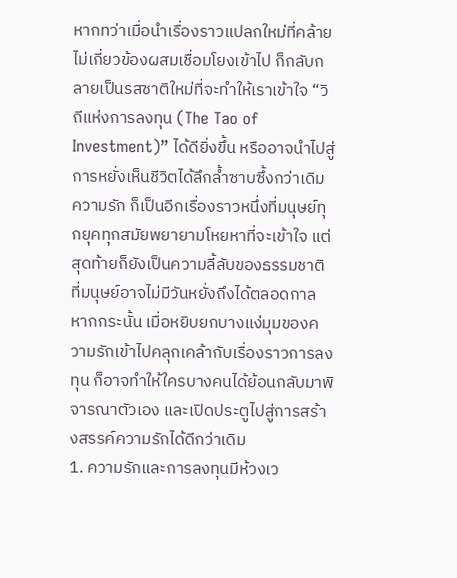หากทว่าเมื่อนำเรื่องราวแปลกใหม่ที่คล้ายไม่เกี่ยวข้องผสมเชื่อมโยงเข้าไป ก็กลับกลายเป็นรสชาติใหม่ที่จะทำให้เราเข้าใจ “วิถีแห่งการลงทุน (The Tao of Investment)” ได้ดียิ่งขึ้น หรืออาจนำไปสู่การหยั่งเห็นชีวิตได้ลึกล้ำซาบซึ้งกว่าเดิม
ความรัก ก็เป็นอีกเรื่องราวหนึ่งที่มนุษย์ทุกยุคทุกสมัยพยายามโหยหาที่จะเข้าใจ แต่สุดท้ายก็ยังเป็นความลี้ลับของธรรมชาติ ที่มนุษย์อาจไม่มีวันหยั่งถึงได้ตลอดกาล หากกระนั้น เมื่อหยิบยกบางแง่มุมของความรักเข้าไปคลุกเคล้ากับเรื่องราวการลงทุน ก็อาจทำให้ใครบางคนได้ย้อนกลับมาพิจารณาตัวเอง และเปิดประตูไปสู่การสร้างสรรค์ความรักได้ดีกว่าเดิม
1. ความรักและการลงทุนมีห้วงเว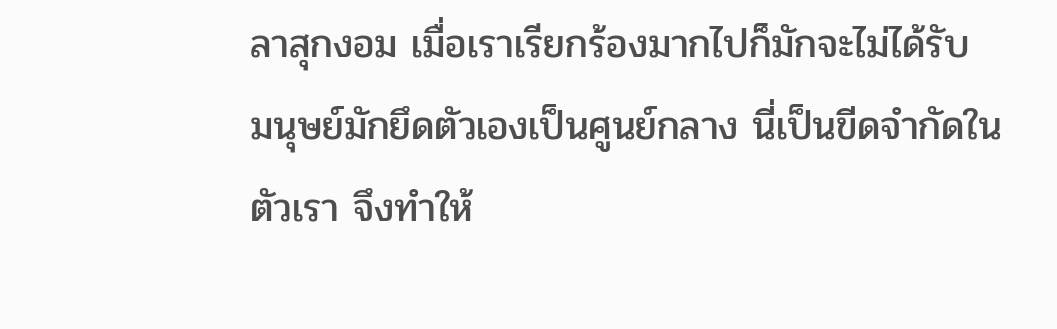ลาสุกงอม เมื่อเราเรียกร้องมากไปก็มักจะไม่ได้รับ
มนุษย์มักยึดตัวเองเป็นศูนย์กลาง นี่เป็นขีดจำกัดในตัวเรา จึงทำให้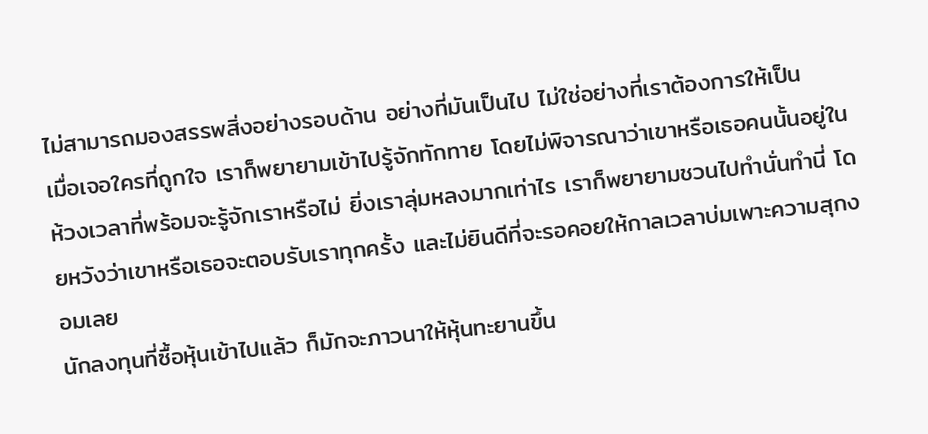ไม่สามารถมองสรรพสิ่งอย่างรอบด้าน อย่างที่มันเป็นไป ไม่ใช่อย่างที่เราต้องการให้เป็น
เมื่อเจอใครที่ถูกใจ เราก็พยายามเข้าไปรู้จักทักทาย โดยไม่พิจารณาว่าเขาหรือเธอคนนั้นอยู่ในห้วงเวลาที่พร้อมจะรู้จักเราหรือไม่ ยิ่งเราลุ่มหลงมากเท่าไร เราก็พยายามชวนไปทำนั่นทำนี่ โดยหวังว่าเขาหรือเธอจะตอบรับเราทุกครั้ง และไม่ยินดีที่จะรอคอยให้กาลเวลาบ่มเพาะความสุกงอมเลย
นักลงทุนที่ซื้อหุ้นเข้าไปแล้ว ก็มักจะภาวนาให้หุ้นทะยานขึ้น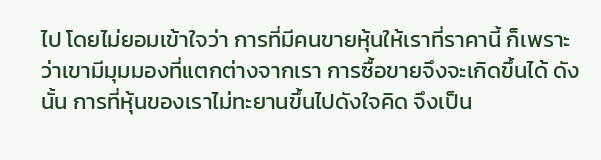ไป โดยไม่ยอมเข้าใจว่า การที่มีคนขายหุ้นให้เราที่ราคานี้ ก็เพราะว่าเขามีมุมมองที่แตกต่างจากเรา การซื้อขายจึงจะเกิดขึ้นได้ ดังนั้น การที่หุ้นของเราไม่ทะยานขึ้นไปดังใจคิด จึงเป็น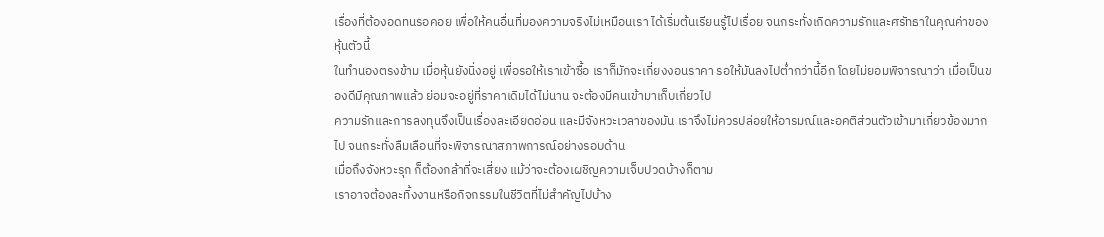เรื่องที่ต้องอดทนรอคอย เพื่อให้คนอื่นที่มองความจริงไม่เหมือนเรา ได้เริ่มต้นเรียนรู้ไปเรื่อย จนกระทั่งเกิดความรักและศรัทธาในคุณค่าของหุ้นตัวนี้
ในทำนองตรงข้าม เมื่อหุ้นยังนิ่งอยู่ เพื่อรอให้เราเข้าซื้อ เราก็มักจะเกี่ยงงอนราคา รอให้มันลงไปต่ำกว่านี้อีก โดยไม่ยอมพิจารณาว่า เมื่อเป็นของดีมีคุณภาพแล้ว ย่อมจะอยู่ที่ราคาเดิมได้ไม่นาน จะต้องมีคนเข้ามาเก็บเกี่ยวไป
ความรักและการลงทุนจึงเป็นเรื่องละเอียดอ่อน และมีจังหวะเวลาของมัน เราจึงไม่ควรปล่อยให้อารมณ์และอคติส่วนตัวเข้ามาเกี่ยวข้องมากไป จนกระทั่งลืมเลือนที่จะพิจารณาสภาพการณ์อย่างรอบด้าน
เมื่อถึงจังหวะรุก ก็ต้องกล้าที่จะเสี่ยง แม้ว่าจะต้องเผชิญความเจ็บปวดบ้างก็ตาม
เราอาจต้องละทิ้งงานหรือกิจกรรมในชีวิตที่ไม่สำคัญไปบ้าง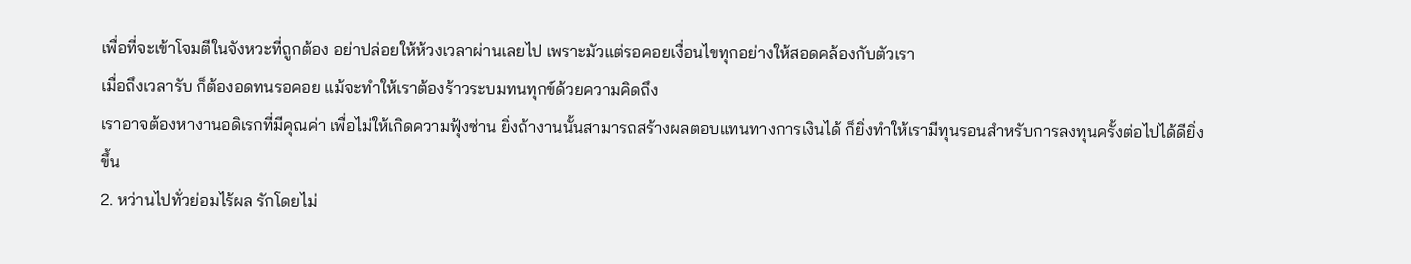เพื่อที่จะเข้าโจมตีในจังหวะที่ถูกต้อง อย่าปล่อยให้ห้วงเวลาผ่านเลยไป เพราะมัวแต่รอคอยเงื่อนไขทุกอย่างให้สอดคล้องกับตัวเรา
เมื่อถึงเวลารับ ก็ต้องอดทนรอคอย แม้จะทำให้เราต้องร้าวระบมทนทุกข์ด้วยความคิดถึง
เราอาจต้องหางานอดิเรกที่มีคุณค่า เพื่อไม่ให้เกิดความฟุ้งซ่าน ยิ่งถ้างานนั้นสามารถสร้างผลตอบแทนทางการเงินได้ ก็ยิ่งทำให้เรามีทุนรอนสำหรับการลงทุนครั้งต่อไปได้ดียิ่งขึ้น
2. หว่านไปทั่วย่อมไร้ผล รักโดยไม่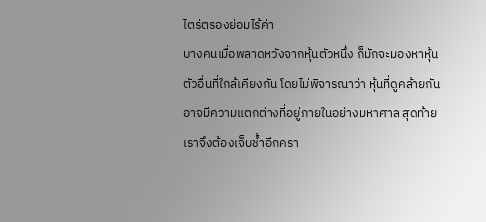ไตร่ตรองย่อมไร้ค่า
บางคนเมื่อพลาดหวังจากหุ้นตัวหนึ่ง ก็มักจะมองหาหุ้นตัวอื่นที่ใกล้เคียงกัน โดยไม่พิจารณาว่า หุ้นที่ดูคล้ายกัน อาจมีความแตกต่างที่อยู่ภายในอย่างมหาศาล สุดท้ายเราจึงต้องเจ็บช้ำอีกครา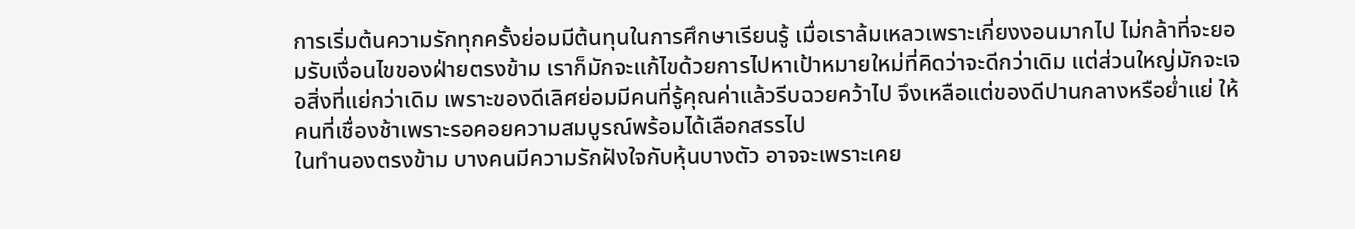การเริ่มต้นความรักทุกครั้งย่อมมีต้นทุนในการศึกษาเรียนรู้ เมื่อเราล้มเหลวเพราะเกี่ยงงอนมากไป ไม่กล้าที่จะยอมรับเงื่อนไขของฝ่ายตรงข้าม เราก็มักจะแก้ไขด้วยการไปหาเป้าหมายใหม่ที่คิดว่าจะดีกว่าเดิม แต่ส่วนใหญ่มักจะเจอสิ่งที่แย่กว่าเดิม เพราะของดีเลิศย่อมมีคนที่รู้คุณค่าแล้วรีบฉวยคว้าไป จึงเหลือแต่ของดีปานกลางหรือย่ำแย่ ให้คนที่เชื่องช้าเพราะรอคอยความสมบูรณ์พร้อมได้เลือกสรรไป
ในทำนองตรงข้าม บางคนมีความรักฝังใจกับหุ้นบางตัว อาจจะเพราะเคย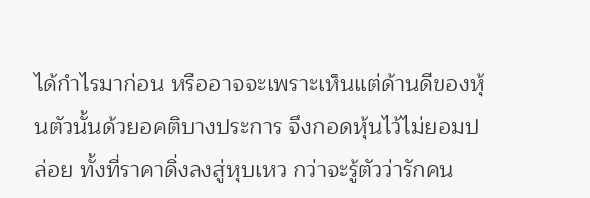ได้กำไรมาก่อน หรืออาจจะเพราะเห็นแต่ด้านดีของหุ้นตัวนั้นด้วยอคติบางประการ จึงกอดหุ้นไว้ไม่ยอมปล่อย ทั้งที่ราคาดิ่งลงสู่หุบเหว กว่าจะรู้ตัวว่ารักคน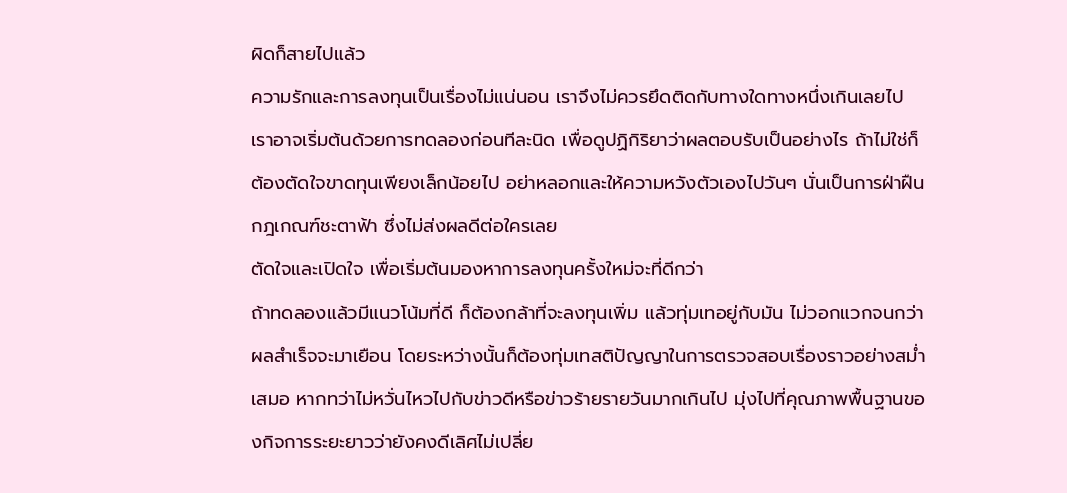ผิดก็สายไปแล้ว
ความรักและการลงทุนเป็นเรื่องไม่แน่นอน เราจึงไม่ควรยึดติดกับทางใดทางหนึ่งเกินเลยไป เราอาจเริ่มต้นด้วยการทดลองก่อนทีละนิด เพื่อดูปฏิกิริยาว่าผลตอบรับเป็นอย่างไร ถ้าไม่ใช่ก็ต้องตัดใจขาดทุนเพียงเล็กน้อยไป อย่าหลอกและให้ความหวังตัวเองไปวันๆ นั่นเป็นการฝ่าฝืนกฎเกณฑ์ชะตาฟ้า ซึ่งไม่ส่งผลดีต่อใครเลย
ตัดใจและเปิดใจ เพื่อเริ่มต้นมองหาการลงทุนครั้งใหม่จะที่ดีกว่า
ถ้าทดลองแล้วมีแนวโน้มที่ดี ก็ต้องกล้าที่จะลงทุนเพิ่ม แล้วทุ่มเทอยู่กับมัน ไม่วอกแวกจนกว่าผลสำเร็จจะมาเยือน โดยระหว่างนั้นก็ต้องทุ่มเทสติปัญญาในการตรวจสอบเรื่องราวอย่างสม่ำเสมอ หากทว่าไม่หวั่นไหวไปกับข่าวดีหรือข่าวร้ายรายวันมากเกินไป มุ่งไปที่คุณภาพพื้นฐานของกิจการระยะยาวว่ายังคงดีเลิศไม่เปลี่ย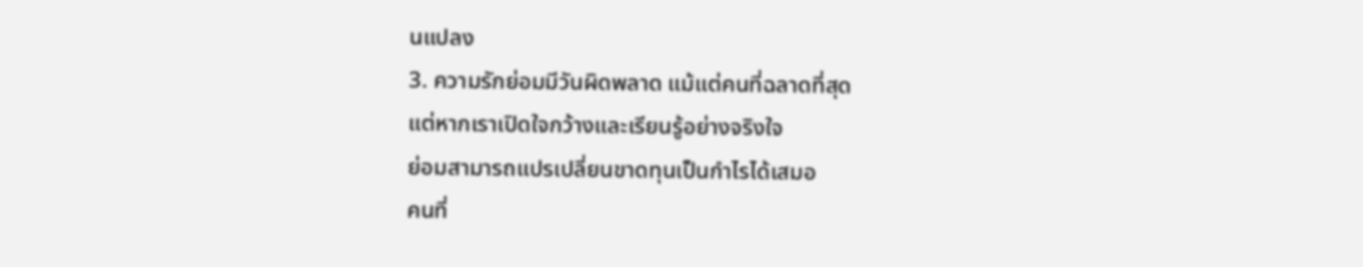นแปลง
3. ความรักย่อมมีวันผิดพลาด แม้แต่คนที่ฉลาดที่สุด
แต่หากเราเปิดใจกว้างและเรียนรู้อย่างจริงใจ
ย่อมสามารถแปรเปลี่ยนขาดทุนเป็นกำไรได้เสมอ
คนที่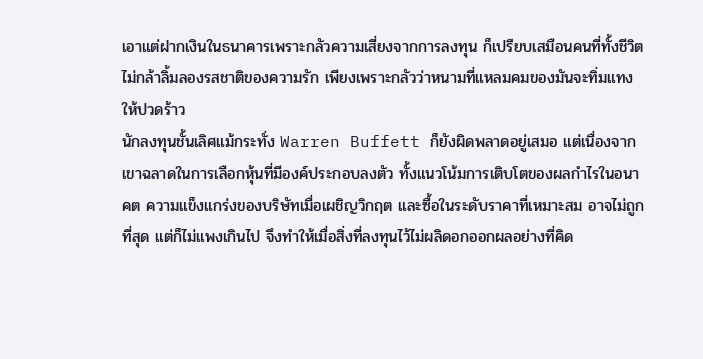เอาแต่ฝากเงินในธนาคารเพราะกลัวความเสี่ยงจากการลงทุน ก็เปรียบเสมือนคนที่ทั้งชีวิตไม่กล้าลิ้มลองรสชาติของความรัก เพียงเพราะกลัวว่าหนามที่แหลมคมของมันจะทิ่มแทงให้ปวดร้าว
นักลงทุนชั้นเลิศแม้กระทั่ง Warren Buffett ก็ยังผิดพลาดอยู่เสมอ แต่เนื่องจากเขาฉลาดในการเลือกหุ้นที่มีองค์ประกอบลงตัว ทั้งแนวโน้มการเติบโตของผลกำไรในอนาคต ความแข็งแกร่งของบริษัทเมื่อเผชิญวิกฤต และซื้อในระดับราคาที่เหมาะสม อาจไม่ถูกที่สุด แต่ก็ไม่แพงเกินไป จึงทำให้เมื่อสิ่งที่ลงทุนไว้ไม่ผลิดอกออกผลอย่างที่คิด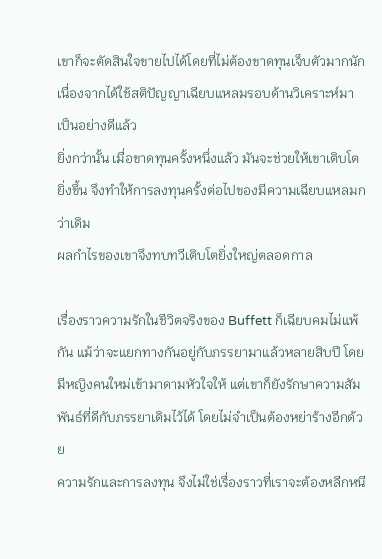เขาก็จะตัดสินใจขายไปได้โดยที่ไม่ต้องขาดทุนเจ็บตัวมากนัก เนื่องจากได้ใช้สติปัญญาเฉียบแหลมรอบด้านวิเคราะห์มาเป็นอย่างดีแล้ว
ยิ่งกว่านั้น เมื่อขาดทุนครั้งหนึ่งแล้ว มันจะช่วยให้เขาเติบโตยิ่งขึ้น จึงทำให้การลงทุนครั้งต่อไปของมีความเฉียบแหลมกว่าเดิม
ผลกำไรของเขาจึงทบทวีเติบโตยิ่งใหญ่ตลอดกาล

เรื่องราวความรักในชีวิตจริงของ Buffett ก็เฉียบคมไม่แพ้กัน แม้ว่าจะแยกทางกันอยู่กับภรรยามาแล้วหลายสิบปี โดยมีหญิงคนใหม่เข้ามาดามหัวใจให้ แต่เขาก็ยังรักษาความสัมพันธ์ที่ดีกับภรรยาเดิมไว้ได้ โดยไม่จำเป็นต้องหย่าร้างอีกด้วย
ความรักและการลงทุน จึงไม่ใช่เรื่องราวที่เราจะต้องหลีกหนี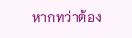หากทว่าต้อง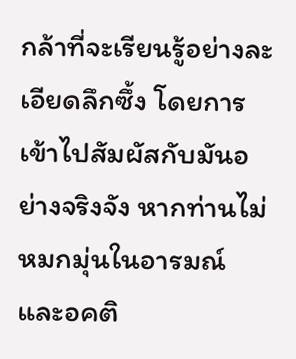กล้าที่จะเรียนรู้อย่างละเอียดลึกซึ้ง โดยการเข้าไปสัมผัสกับมันอย่างจริงจัง หากท่านไม่หมกมุ่นในอารมณ์และอคติ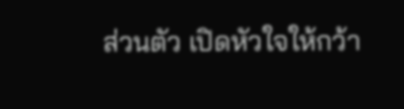ส่วนตัว เปิดหัวใจให้กว้า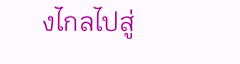งไกลไปสู่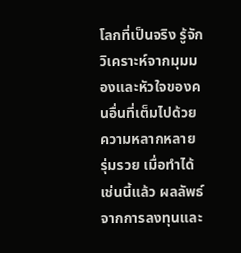โลกที่เป็นจริง รู้จักวิเคราะห์จากมุมมองและหัวใจของคนอื่นที่เต็มไปด้วยความหลากหลาย รุ่มรวย เมื่อทำได้เช่นนี้แล้ว ผลลัพธ์จากการลงทุนและ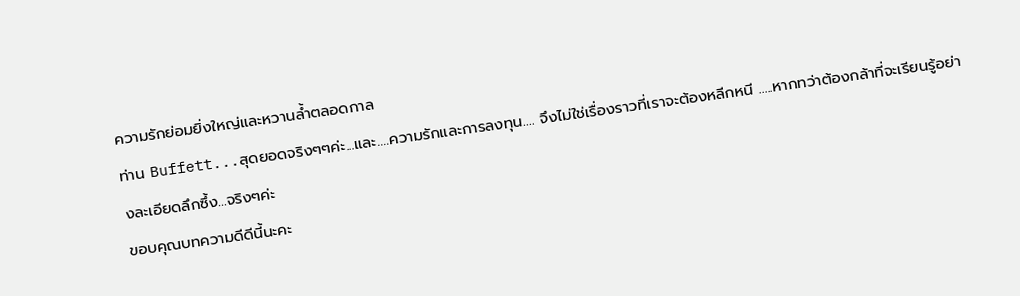ความรักย่อมยิ่งใหญ่และหวานล้ำตลอดกาล
ท่าน Buffett...สุดยอดจริงๆๆค่ะ...และ....ความรักและการลงทุน.... จึงไม่ใช่เรื่องราวที่เราจะต้องหลีกหนี .....หากทว่าต้องกล้าที่จะเรียนรู้อย่างละเอียดลึกซึ้ง...จริงๆค่ะ
ขอบคุณบทความดีดีนี้นะคะ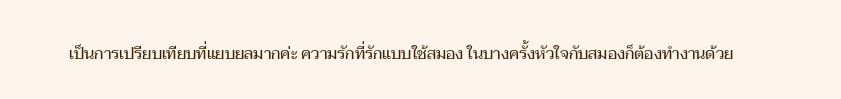เป็นการเปรียบเทียบที่แยบยลมากค่ะ ความรักที่รักแบบใช้สมอง ในบางครั้งหัวใจกับสมองก็ต้องทำงานด้วย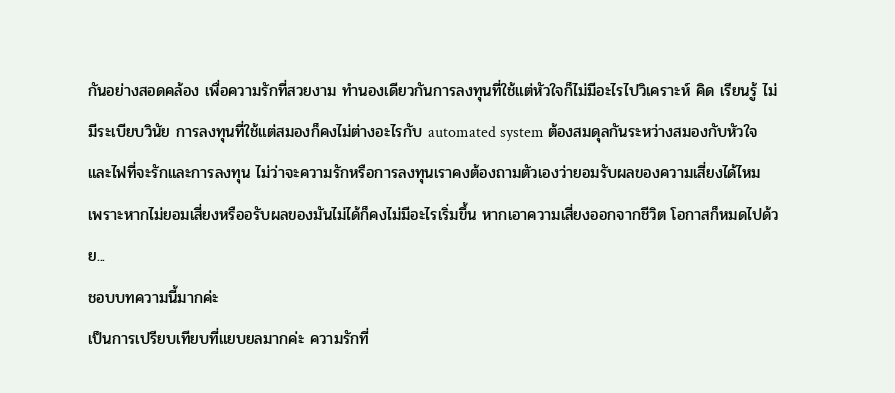กันอย่างสอดคล้อง เพื่อความรักที่สวยงาม ทำนองเดียวกันการลงทุนที่ใช้แต่หัวใจก็ไม่มีอะไรไปวิเคราะห์ คิด เรียนรู้ ไม่มีระเบียบวินัย การลงทุนที่ใช้แต่สมองก็คงไม่ต่างอะไรกับ automated system ต้องสมดุลกันระหว่างสมองกับหัวใจ และไฟที่จะรักและการลงทุน ไม่ว่าจะความรักหรือการลงทุนเราคงต้องถามตัวเองว่ายอมรับผลของความเสี่ยงได้ไหม เพราะหากไม่ยอมเสี่ยงหรืออรับผลของมันไม่ได้ก็คงไม่มีอะไรเริ่มขึ้น หากเอาความเสี่ยงออกจากชีวิต โอกาสก็หมดไปด้วย...
ชอบบทความนี้มากค่ะ
เป็นการเปรียบเทียบที่แยบยลมากค่ะ ความรักที่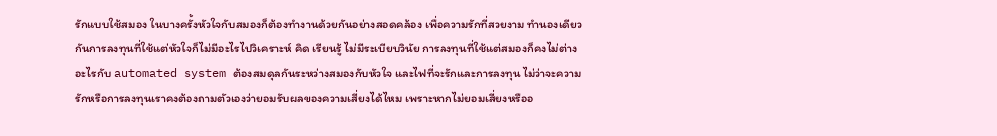รักแบบใช้สมอง ในบางครั้งหัวใจกับสมองก็ต้องทำงานด้วยกันอย่างสอดคล้อง เพื่อความรักที่สวยงาม ทำนองเดียวกันการลงทุนที่ใช้แต่หัวใจก็ไม่มีอะไรไปวิเคราะห์ คิด เรียนรู้ ไม่มีระเบียบวินัย การลงทุนที่ใช้แต่สมองก็คงไม่ต่างอะไรกับ automated system ต้องสมดุลกันระหว่างสมองกับหัวใจ และไฟที่จะรักและการลงทุน ไม่ว่าจะความรักหรือการลงทุนเราคงต้องถามตัวเองว่ายอมรับผลของความเสี่ยงได้ไหม เพราะหากไม่ยอมเสี่ยงหรืออ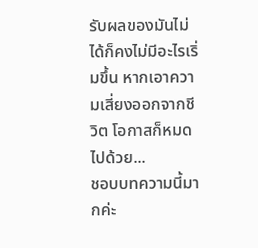รับผลของมันไม่ได้ก็คงไม่มีอะไรเริ่มขึ้น หากเอาความเสี่ยงออกจากชีวิต โอกาสก็หมดไปด้วย...
ชอบบทความนี้มากค่ะ